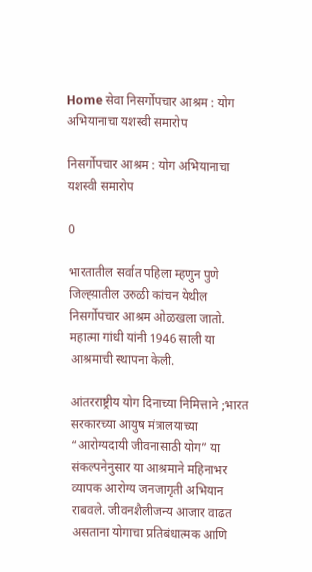Home सेवा निसर्गोपचार आश्रम : योग अभियानाचा यशस्वी समारोप

निसर्गोपचार आश्रम : योग अभियानाचा यशस्वी समारोप

0

भारतातील सर्वात पहिला म्हणुन पुणे जिल्ह्य़ातील उरुळी कांचन येथील निसर्गोपचार आश्रम ओळखला जातो. महात्मा गांधी यांनी 1946 साली या आश्रमाची स्थापना केली.

आंतरराष्ट्रीय योग दिनाच्या निमित्ताने ;भारत सरकारच्या आयुष मंत्रालयाच्या “आरोग्यदायी जीवनासाठी योग” या संकल्पनेनुसार या आश्रमाने महिनाभर व्यापक आरोग्य जनजागृती अभियान राबवले. जीवनशैलीजन्य आजार वाढत असताना योगाचा प्रतिबंधात्मक आणि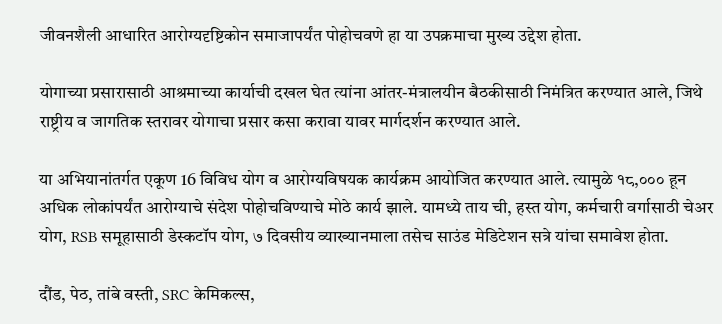जीवनशैली आधारित आरोग्यदृष्टिकोन समाजापर्यंत पोहोचवणे हा या उपक्रमाचा मुख्य उद्देश होता.

योगाच्या प्रसारासाठी आश्रमाच्या कार्याची दखल घेत त्यांना आंतर-मंत्रालयीन बैठकीसाठी निमंत्रित करण्यात आले, जिथे राष्ट्रीय व जागतिक स्तरावर योगाचा प्रसार कसा करावा यावर मार्गदर्शन करण्यात आले.

या अभियानांतर्गत एकूण 16 विविध योग व आरोग्यविषयक कार्यक्रम आयोजित करण्यात आले. त्यामुळे १८,००० हून अधिक लोकांपर्यंत आरोग्याचे संदेश पोहोचविण्याचे मोठे कार्य झाले. यामध्ये ताय ची, हस्त योग, कर्मचारी वर्गासाठी चेअर योग, RSB समूहासाठी डेस्कटॉप योग, ७ दिवसीय व्याख्यानमाला तसेच साउंड मेडिटेशन सत्रे यांचा समावेश होता.

दौंड, पेठ, तांबे वस्ती, SRC केमिकल्स,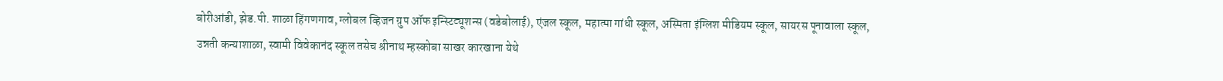बोरीआंडी, झेड.पी. शाळा हिंगणगाव, ग्लोबल व्हिजन ग्रुप ऑफ इन्स्टिट्यूशन्स (वडेबोलाई), एंजल स्कूल, महात्मा गांधी स्कूल, अस्मिता इंग्लिश मीडियम स्कूल, सायरस पूनावाला स्कूल, उन्नती कन्याशाळा, स्वामी विवेकानंद स्कूल तसेच श्रीनाथ म्हस्कोबा साखर कारखाना येथे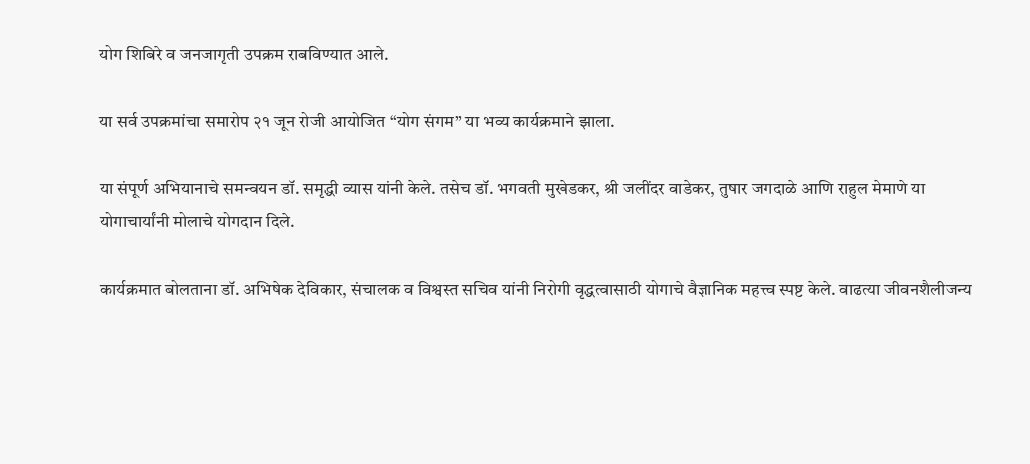योग शिबिरे व जनजागृती उपक्रम राबविण्यात आले.

या सर्व उपक्रमांचा समारोप २१ जून रोजी आयोजित “योग संगम” या भव्य कार्यक्रमाने झाला.

या संपूर्ण अभियानाचे समन्वयन डॉ. समृद्धी व्यास यांनी केले. तसेच डॉ. भगवती मुखेडकर, श्री जलींदर वाडेकर, तुषार जगदाळे आणि राहुल मेमाणे या योगाचार्यांनी मोलाचे योगदान दिले.

कार्यक्रमात बोलताना डॉ. अभिषेक देविकार, संचालक व विश्वस्त सचिव यांनी निरोगी वृद्धत्वासाठी योगाचे वैज्ञानिक महत्त्व स्पष्ट केले. वाढत्या जीवनशैलीजन्य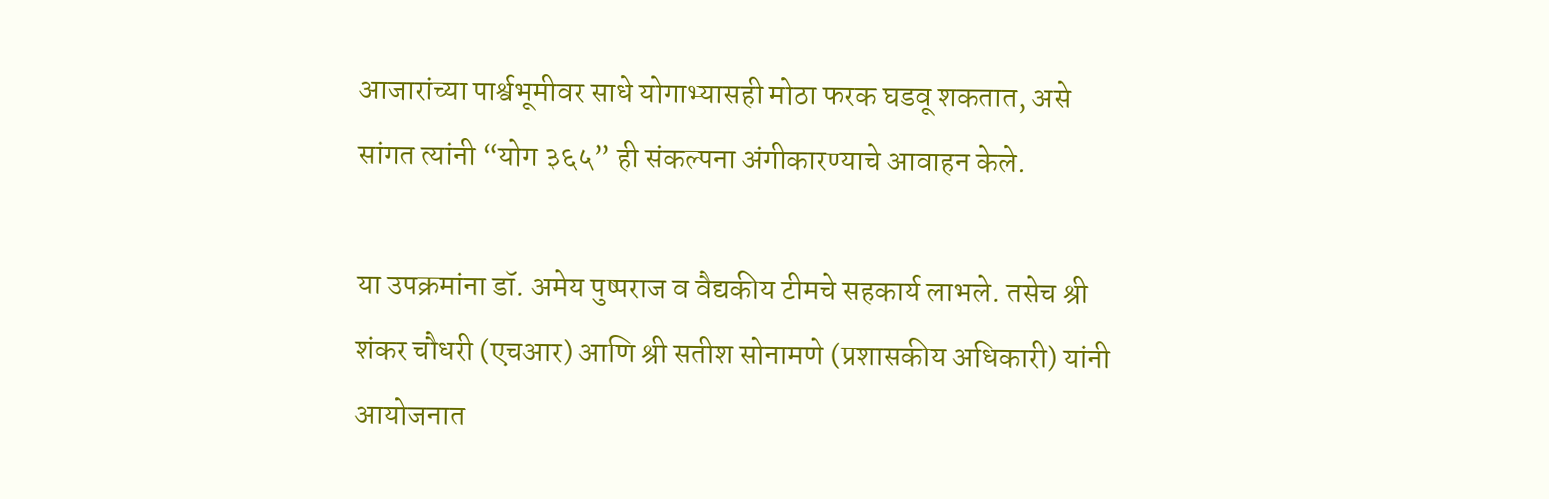आजारांच्या पार्श्वभूमीवर साधे योगाभ्यासही मोठा फरक घडवू शकतात, असे सांगत त्यांनी “योग ३६५” ही संकल्पना अंगीकारण्याचे आवाहन केले.

या उपक्रमांना डॉ. अमेय पुष्पराज व वैद्यकीय टीमचे सहकार्य लाभले. तसेच श्री शंकर चौधरी (एचआर) आणि श्री सतीश सोनामणे (प्रशासकीय अधिकारी) यांनी आयोजनात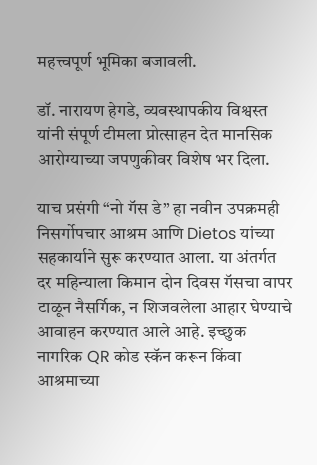महत्त्वपूर्ण भूमिका बजावली.

डॉ. नारायण हेगडे, व्यवस्थापकीय विश्वस्त यांनी संपूर्ण टीमला प्रोत्साहन देत मानसिक आरोग्याच्या जपणुकीवर विशेष भर दिला.

याच प्रसंगी “नो गॅस डे” हा नवीन उपक्रमही निसर्गोपचार आश्रम आणि Dietos यांच्या सहकार्याने सुरू करण्यात आला. या अंतर्गत दर महिन्याला किमान दोन दिवस गॅसचा वापर टाळून नैसर्गिक, न शिजवलेला आहार घेण्याचे आवाहन करण्यात आले आहे. इच्छुक नागरिक QR कोड स्कॅन करून किंवा आश्रमाच्या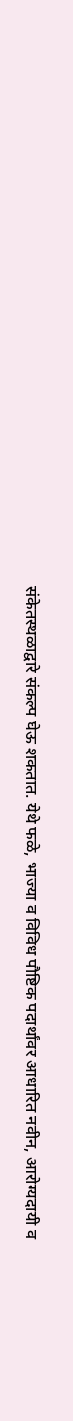संकेतस्थळाद्वारे संकल्प घेऊ शकतात. येथे फळे, भाज्या व विविध पौष्टिक पदार्थांवर आधारित नवीन, आरोग्यदायी व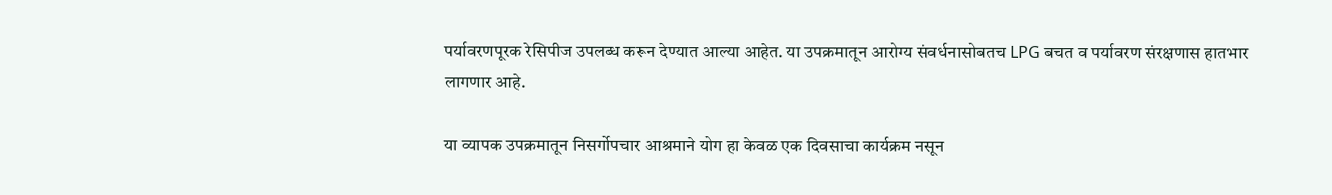पर्यावरणपूरक रेसिपीज उपलब्ध करून देण्यात आल्या आहेत. या उपक्रमातून आरोग्य संवर्धनासोबतच LPG बचत व पर्यावरण संरक्षणास हातभार लागणार आहे.

या व्यापक उपक्रमातून निसर्गोपचार आश्रमाने योग हा केवळ एक दिवसाचा कार्यक्रम नसून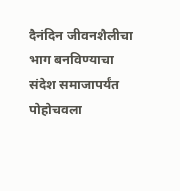दैनंदिन जीवनशैलीचा भाग बनविण्याचा संदेश समाजापर्यंत पोहोचवला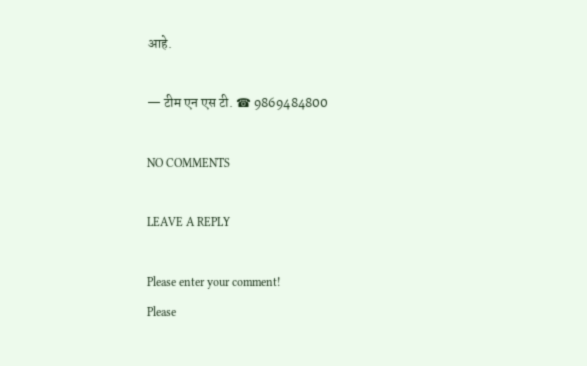आहे.

— टीम एन एस टी. ☎ 9869484800

NO COMMENTS

LEAVE A REPLY

Please enter your comment!
Please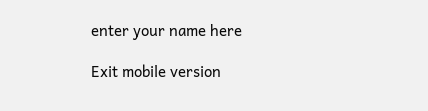enter your name here

Exit mobile version